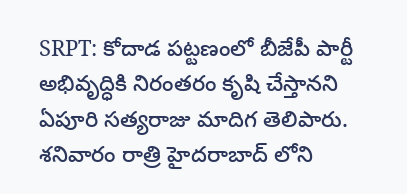SRPT: కోదాడ పట్టణంలో బీజేపీ పార్టీ అభివృద్ధికి నిరంతరం కృషి చేస్తానని ఏపూరి సత్యరాజు మాదిగ తెలిపారు. శనివారం రాత్రి హైదరాబాద్ లోని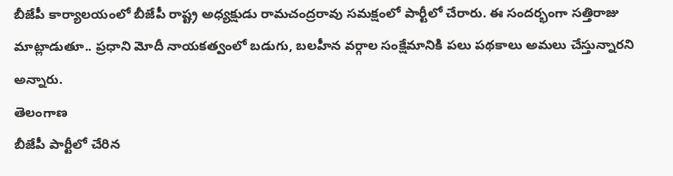బీజేపీ కార్యాలయంలో బీజేపీ రాష్ట్ర అధ్యక్షుడు రామచంద్రరావు సమక్షంలో పార్టీలో చేరారు. ఈ సందర్భంగా సత్తిరాజు మాట్లాడుతూ.. ప్రధాని మోదీ నాయకత్వంలో బడుగు, బలహీన వర్గాల సంక్షేమానికి పలు పథకాలు అమలు చేస్తున్నారని అన్నారు.
తెలంగాణ
బీజేపీ పార్టీలో చేరిన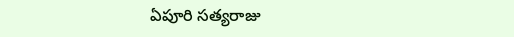ఏపూరి సత్యరాజు